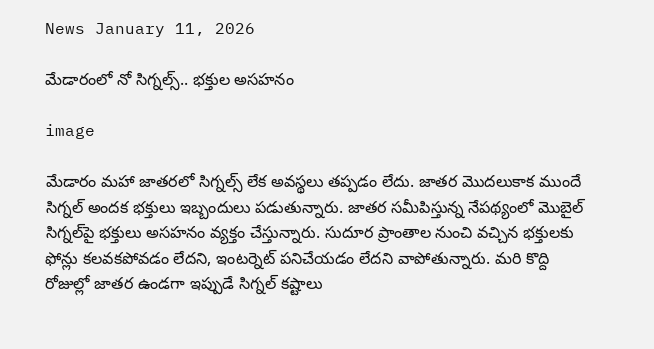News January 11, 2026

మేడారంలో నో సిగ్నల్స్.. భక్తుల అసహనం

image

మేడారం మహా జాతరలో సిగ్నల్స్ లేక అవస్థలు తప్పడం లేదు. జాతర మొదలుకాక ముందే సిగ్నల్ అందక భక్తులు ఇబ్బందులు పడుతున్నారు. జాతర సమీపిస్తున్న నేపథ్యంలో మొబైల్ సిగ్నల్‌పై భక్తులు అసహనం వ్యక్తం చేస్తున్నారు. సుదూర ప్రాంతాల నుంచి వచ్చిన భక్తులకు ఫోన్లు కలవకపోవడం లేదని, ఇంటర్నెట్ పనిచేయడం లేదని వాపోతున్నారు. మరి కొద్ది రోజుల్లో జాతర ఉండగా ఇప్పుడే సిగ్నల్ కష్టాలు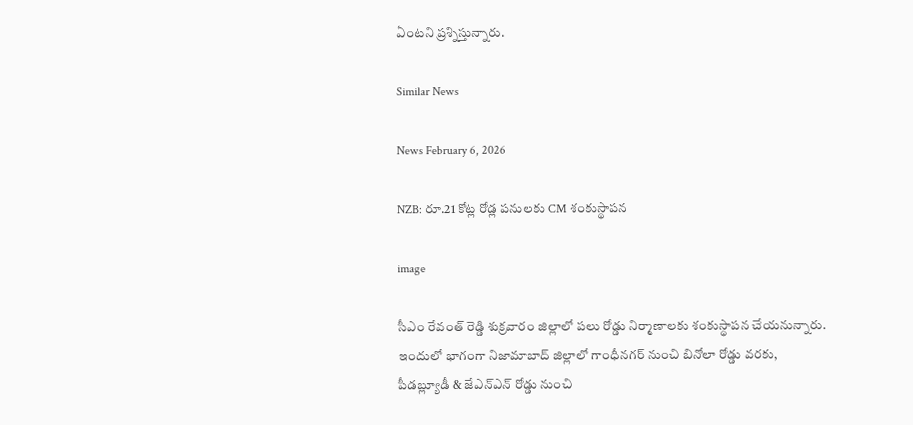ఏంటని ప్రశ్నిస్తున్నారు.

Similar News

News February 6, 2026

NZB: రూ.21 కోట్ల రోడ్ల పనులకు CM శంకుస్థాపన

image

సీఎం రేవంత్ రెడ్డి శుక్రవారం జిల్లాలో పలు రోడ్డు నిర్మాణాలకు శంకుస్థాపన చేయనున్నారు. ఇందులో భాగంగా నిజామాబాద్ జిల్లాలో గాంధీనగర్ నుంచి బినోలా రోడ్డు వరకు, పీడబ్ల్యూడీ & జేఎన్‌ఎన్ రోడ్డు నుంచి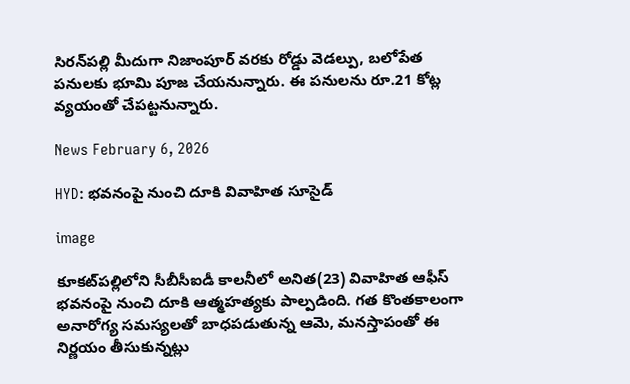సిరన్‌పల్లి మీదుగా నిజాంపూర్ వరకు రోడ్డు వెడల్పు, బలోపేత పనులకు భూమి పూజ చేయనున్నారు. ఈ పనులను రూ.21 కోట్ల వ్యయంతో చేపట్టనున్నారు.

News February 6, 2026

HYD: భవనంపై నుంచి దూకి వివాహిత సూసైడ్

image

కూకట్‌పల్లిలోని సీబీసీఐడీ కాలనీలో అనిత(23) వివాహిత ఆఫీస్ భవనంపై నుంచి దూకి ఆత్మహత్యకు పాల్పడింది. గత కొంతకాలంగా అనారోగ్య సమస్యలతో బాధపడుతున్న ఆమె, మనస్తాపంతో ఈ నిర్ణయం తీసుకున్నట్లు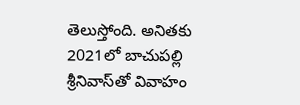తెలుస్తోంది. అనితకు 2021లో బాచుపల్లి శ్రీనివాస్‌తో వివాహం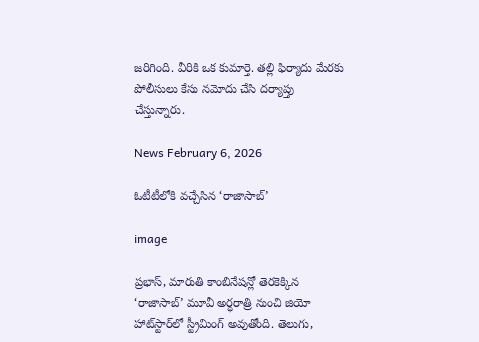జరిగింది. వీరికి ఒక కుమార్తె. తల్లి ఫిర్యాదు మేరకు పోలీసులు కేసు నమోదు చేసి దర్యాప్తు చేస్తున్నారు.

News February 6, 2026

ఓటీటీలోకి వచ్చేసిన ‘రాజాసాబ్’

image

ప్రభాస్, మారుతి కాంబినేషన్లో తెరకెక్కిన ‘రాజాసాబ్’ మూవీ అర్ధరాత్రి నుంచి జియో హాట్‌స్టార్‌లో స్ట్రీమింగ్ అవుతోంది. తెలుగు,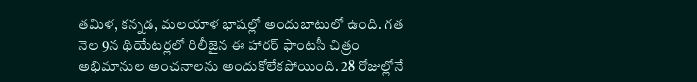తమిళ, కన్నడ, మలయాళ భాషల్లో అందుబాటులో ఉంది. గత నెల 9న థియేటర్లలో రిలీజైన ఈ హారర్ ఫాంటసీ చిత్రం అభిమానుల అంచనాలను అందుకోలేకపోయింది. 28 రోజుల్లోనే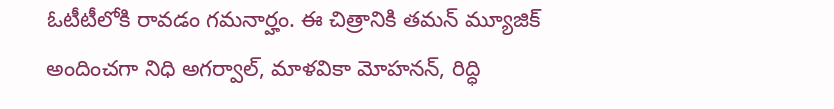ఓటీటీలోకి రావడం గమనార్హం. ఈ చిత్రానికి తమన్ మ్యూజిక్ అందించగా నిధి అగర్వాల్, మాళవికా మోహనన్, రిద్ధి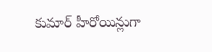కుమార్ హీరోయిన్లుగా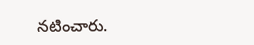నటించారు.